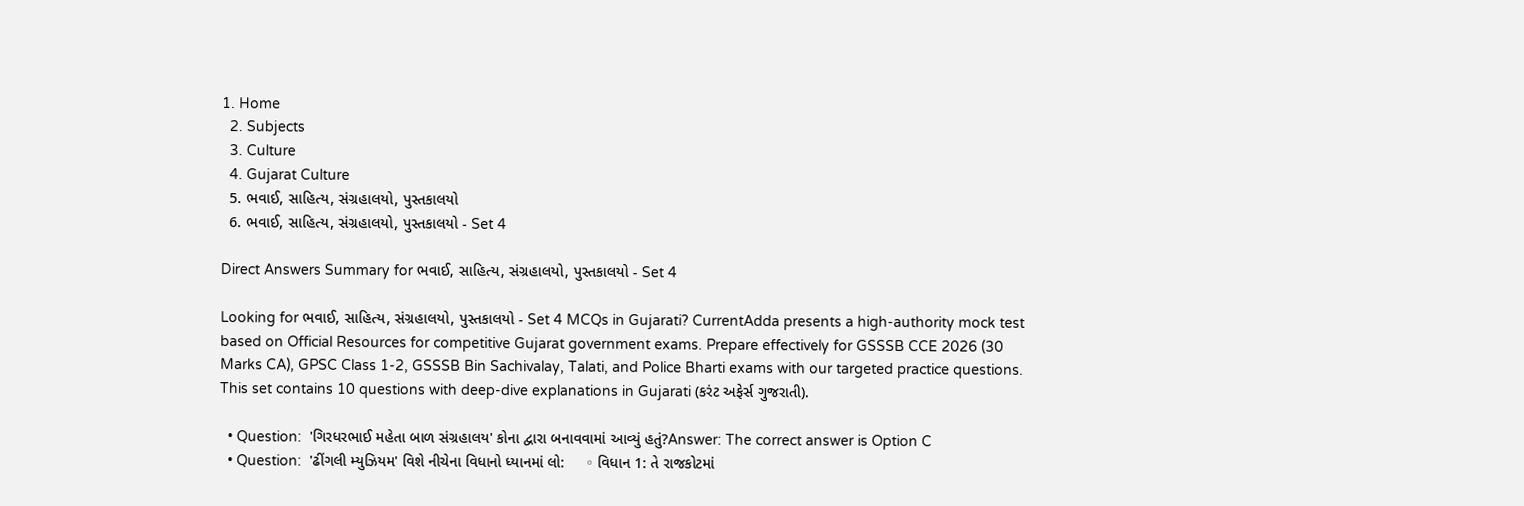1. Home
  2. Subjects
  3. Culture
  4. Gujarat Culture
  5. ભવાઈ, સાહિત્ય, સંગ્રહાલયો, પુસ્તકાલયો
  6. ભવાઈ, સાહિત્ય, સંગ્રહાલયો, પુસ્તકાલયો - Set 4

Direct Answers Summary for ભવાઈ, સાહિત્ય, સંગ્રહાલયો, પુસ્તકાલયો - Set 4

Looking for ભવાઈ, સાહિત્ય, સંગ્રહાલયો, પુસ્તકાલયો - Set 4 MCQs in Gujarati? CurrentAdda presents a high-authority mock test based on Official Resources for competitive Gujarat government exams. Prepare effectively for GSSSB CCE 2026 (30 Marks CA), GPSC Class 1-2, GSSSB Bin Sachivalay, Talati, and Police Bharti exams with our targeted practice questions. This set contains 10 questions with deep-dive explanations in Gujarati (કરંટ અફેર્સ ગુજરાતી).

  • Question:  'ગિરધરભાઈ મહેતા બાળ સંગ્રહાલય' કોના દ્વારા બનાવવામાં આવ્યું હતું?Answer: The correct answer is Option C
  • Question:  'ઢીંગલી મ્યુઝિયમ' વિશે નીચેના વિધાનો ધ્યાનમાં લો:     ◦ વિધાન 1: તે રાજકોટમાં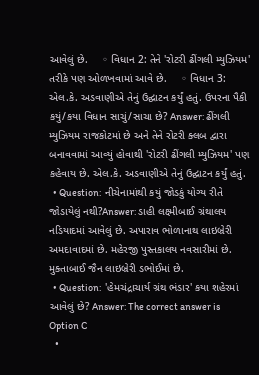આવેલું છે.     ◦ વિધાન 2: તેને 'રોટરી ઢીંગલી મ્યુઝિયમ' તરીકે પણ ઓળખવામાં આવે છે.     ◦ વિધાન 3: એલ.કે. અડવાણીએ તેનું ઉદ્ઘાટન કર્યું હતું. ઉપરના પૈકી કયું/કયા વિધાન સાચું/સાચા છે? Answer: ઢીંગલી મ્યુઝિયમ રાજકોટમાં છે અને તેને રોટરી ક્લબ દ્વારા બનાવવામાં આવ્યું હોવાથી 'રોટરી ઢીંગલી મ્યુઝિયમ' પણ કહેવાય છે. એલ.કે. અડવાણીએ તેનું ઉદ્ઘાટન કર્યું હતું.
  • Question:  નીચેનામાંથી કયું જોડકું યોગ્ય રીતે જોડાયેલું નથી?Answer: ડાહી લક્ષ્મીબાઈ ગ્રંથાલય નડિયાદમાં આવેલું છે. અપારાવ ભોળાનાથ લાઇબ્રેરી અમદાવાદમાં છે. મહેરજી પુસ્તકાલય નવસારીમાં છે. મુક્તાબાઈ જૈન લાઇબ્રેરી ડભોઈમાં છે.
  • Question:  'હેમચંદ્રાચાર્ય ગ્રંથ ભંડાર' કયા શહેરમાં આવેલું છે? Answer: The correct answer is Option C
  •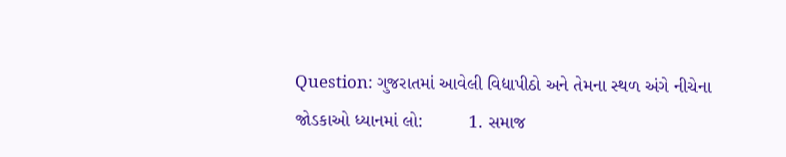Question: ગુજરાતમાં આવેલી વિદ્યાપીઠો અને તેમના સ્થળ અંગે નીચેના જોડકાઓ ધ્યાનમાં લો:         1. સમાજ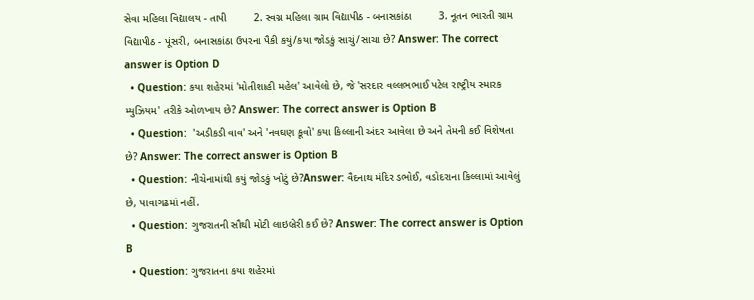સેવા મહિલા વિદ્યાલય - તાપી         2. સ્વગ્ન મહિલા ગ્રામ વિદ્યાપીઠ - બનાસકાંઠા         3. નૂતન ભારતી ગ્રામ વિદ્યાપીઠ - પૂંસરી, બનાસકાંઠા ઉપરના પૈકી કયું/કયા જોડકું સાચું/સાચા છે? Answer: The correct answer is Option D
  • Question: કયા શહેરમાં 'મોતીશાહી મહેલ' આવેલો છે, જે 'સરદાર વલ્લભભાઈ પટેલ રાષ્ટ્રીય સ્મારક મ્યુઝિયમ' તરીકે ઓળખાય છે? Answer: The correct answer is Option B
  • Question:  'અડીકડી વાવ' અને 'નવઘણ કૂવો' કયા કિલ્લાની અંદર આવેલા છે અને તેમની કઈ વિશેષતા છે? Answer: The correct answer is Option B
  • Question: નીચેનામાંથી કયું જોડકું ખોટું છે?Answer: વૈદનાથ મંદિર ડભોઈ, વડોદરાના કિલ્લામાં આવેલું છે, પાવાગઢમાં નહીં.
  • Question: ગુજરાતની સૌથી મોટી લાઇબ્રેરી કઈ છે? Answer: The correct answer is Option B
  • Question: ગુજરાતના કયા શહેરમાં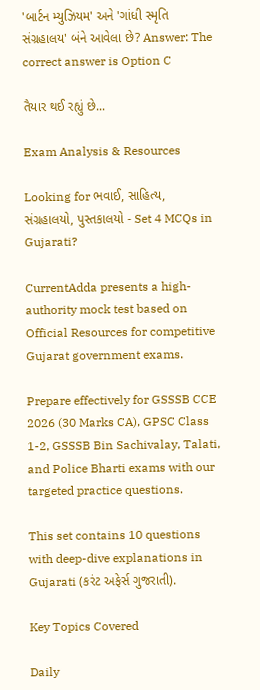'બાર્ટન મ્યુઝિયમ' અને 'ગાંધી સ્મૃતિ સંગ્રહાલય' બંને આવેલા છે? Answer: The correct answer is Option C

તૈયાર થઈ રહ્યું છે...

Exam Analysis & Resources

Looking for ભવાઈ, સાહિત્ય, સંગ્રહાલયો, પુસ્તકાલયો - Set 4 MCQs in Gujarati?

CurrentAdda presents a high-authority mock test based on Official Resources for competitive Gujarat government exams.

Prepare effectively for GSSSB CCE 2026 (30 Marks CA), GPSC Class 1-2, GSSSB Bin Sachivalay, Talati, and Police Bharti exams with our targeted practice questions.

This set contains 10 questions with deep-dive explanations in Gujarati (કરંટ અફેર્સ ગુજરાતી).

Key Topics Covered

Daily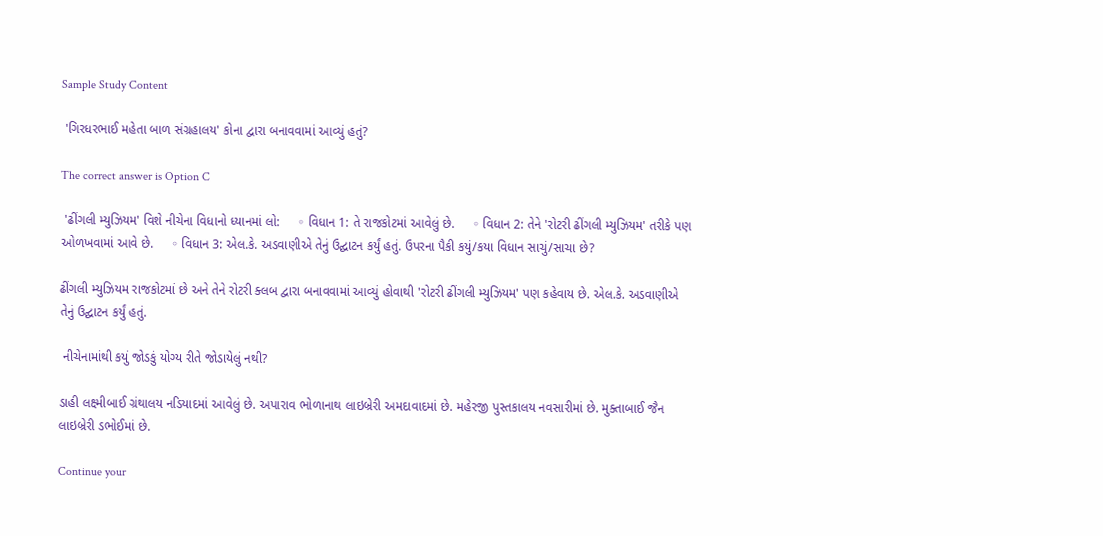Sample Study Content

 'ગિરધરભાઈ મહેતા બાળ સંગ્રહાલય' કોના દ્વારા બનાવવામાં આવ્યું હતું?

The correct answer is Option C

 'ઢીંગલી મ્યુઝિયમ' વિશે નીચેના વિધાનો ધ્યાનમાં લો:     ◦ વિધાન 1: તે રાજકોટમાં આવેલું છે.     ◦ વિધાન 2: તેને 'રોટરી ઢીંગલી મ્યુઝિયમ' તરીકે પણ ઓળખવામાં આવે છે.     ◦ વિધાન 3: એલ.કે. અડવાણીએ તેનું ઉદ્ઘાટન કર્યું હતું. ઉપરના પૈકી કયું/કયા વિધાન સાચું/સાચા છે?

ઢીંગલી મ્યુઝિયમ રાજકોટમાં છે અને તેને રોટરી ક્લબ દ્વારા બનાવવામાં આવ્યું હોવાથી 'રોટરી ઢીંગલી મ્યુઝિયમ' પણ કહેવાય છે. એલ.કે. અડવાણીએ તેનું ઉદ્ઘાટન કર્યું હતું.

 નીચેનામાંથી કયું જોડકું યોગ્ય રીતે જોડાયેલું નથી?

ડાહી લક્ષ્મીબાઈ ગ્રંથાલય નડિયાદમાં આવેલું છે. અપારાવ ભોળાનાથ લાઇબ્રેરી અમદાવાદમાં છે. મહેરજી પુસ્તકાલય નવસારીમાં છે. મુક્તાબાઈ જૈન લાઇબ્રેરી ડભોઈમાં છે.

Continue your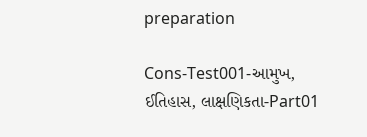preparation

Cons-Test001-આમુખ, ઈતિહાસ, લાક્ષણિકતા-Part01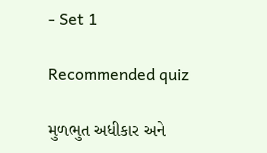- Set 1

Recommended quiz

મુળભુત અધીકાર અને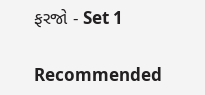ફરજો - Set 1

Recommended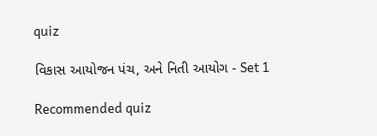quiz

વિકાસ આયોજન પંચ, અને નિતી આયોગ - Set 1

Recommended quiz